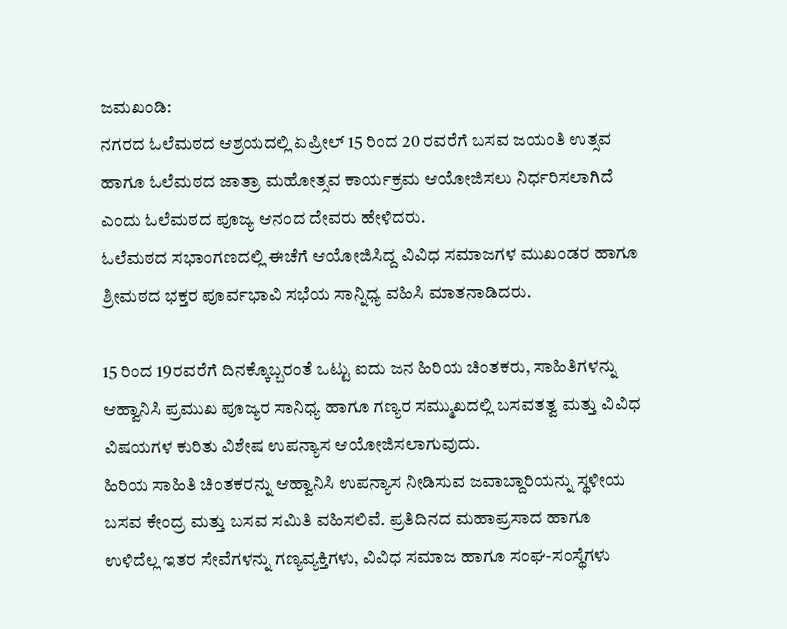ಜಮಖಂಡಿ:
ನಗರದ ಓಲೆಮಠದ ಆಶ್ರಯದಲ್ಲಿ ಏಪ್ರೀಲ್ 15 ರಿಂದ 20 ರವರೆಗೆ ಬಸವ ಜಯಂತಿ ಉತ್ಸವ ಹಾಗೂ ಓಲೆಮಠದ ಜಾತ್ರಾ ಮಹೋತ್ಸವ ಕಾರ್ಯಕ್ರಮ ಆಯೋಜಿಸಲು ನಿರ್ಧರಿಸಲಾಗಿದೆ ಎಂದು ಓಲೆಮಠದ ಪೂಜ್ಯ ಆನಂದ ದೇವರು ಹೇಳಿದರು.
ಓಲೆಮಠದ ಸಭಾಂಗಣದಲ್ಲಿ ಈಚೆಗೆ ಆಯೋಜಿಸಿದ್ದ ವಿವಿಧ ಸಮಾಜಗಳ ಮುಖಂಡರ ಹಾಗೂ ಶ್ರೀಮಠದ ಭಕ್ತರ ಪೂರ್ವಭಾವಿ ಸಭೆಯ ಸಾನ್ನಿಧ್ಯ ವಹಿಸಿ ಮಾತನಾಡಿದರು.

15 ರಿಂದ 19ರವರೆಗೆ ದಿನಕ್ಕೊಬ್ಬರಂತೆ ಒಟ್ಟು ಐದು ಜನ ಹಿರಿಯ ಚಿಂತಕರು, ಸಾಹಿತಿಗಳನ್ನು ಆಹ್ವಾನಿಸಿ ಪ್ರಮುಖ ಪೂಜ್ಯರ ಸಾನಿಧ್ಯ ಹಾಗೂ ಗಣ್ಯರ ಸಮ್ಮುಖದಲ್ಲಿ ಬಸವತತ್ವ ಮತ್ತು ವಿವಿಧ ವಿಷಯಗಳ ಕುರಿತು ವಿಶೇಷ ಉಪನ್ಯಾಸ ಆಯೋಜಿಸಲಾಗುವುದು.
ಹಿರಿಯ ಸಾಹಿತಿ ಚಿಂತಕರನ್ನು ಆಹ್ವಾನಿಸಿ ಉಪನ್ಯಾಸ ನೀಡಿಸುವ ಜವಾಬ್ದಾರಿಯನ್ನು ಸ್ಥಳೀಯ ಬಸವ ಕೇಂದ್ರ ಮತ್ತು ಬಸವ ಸಮಿತಿ ವಹಿಸಲಿವೆ. ಪ್ರತಿದಿನದ ಮಹಾಪ್ರಸಾದ ಹಾಗೂ ಉಳಿದೆಲ್ಲ ಇತರ ಸೇವೆಗಳನ್ನು ಗಣ್ಯವ್ಯಕ್ತಿಗಳು, ವಿವಿಧ ಸಮಾಜ ಹಾಗೂ ಸಂಘ-ಸಂಸ್ಥೆಗಳು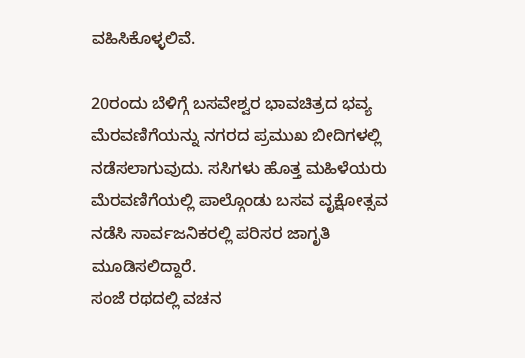ವಹಿಸಿಕೊಳ್ಳಲಿವೆ.

20ರಂದು ಬೆಳಿಗ್ಗೆ ಬಸವೇಶ್ವರ ಭಾವಚಿತ್ರದ ಭವ್ಯ ಮೆರವಣಿಗೆಯನ್ನು ನಗರದ ಪ್ರಮುಖ ಬೀದಿಗಳಲ್ಲಿ ನಡೆಸಲಾಗುವುದು. ಸಸಿಗಳು ಹೊತ್ತ ಮಹಿಳೆಯರು ಮೆರವಣಿಗೆಯಲ್ಲಿ ಪಾಲ್ಗೊಂಡು ಬಸವ ವೃಕ್ಷೋತ್ಸವ ನಡೆಸಿ ಸಾರ್ವಜನಿಕರಲ್ಲಿ ಪರಿಸರ ಜಾಗೃತಿ ಮೂಡಿಸಲಿದ್ದಾರೆ.
ಸಂಜೆ ರಥದಲ್ಲಿ ವಚನ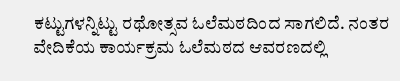ಕಟ್ಟುಗಳನ್ನಿಟ್ಟು ರಥೋತ್ಸವ ಓಲೆಮಠದಿಂದ ಸಾಗಲಿದೆ. ನಂತರ ವೇದಿಕೆಯ ಕಾರ್ಯಕ್ರಮ ಓಲೆಮಠದ ಆವರಣದಲ್ಲಿ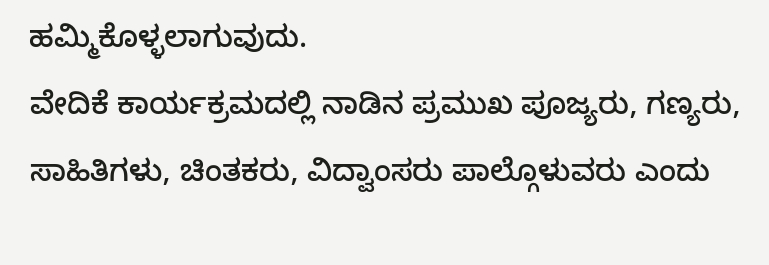ಹಮ್ಮಿಕೊಳ್ಳಲಾಗುವುದು.
ವೇದಿಕೆ ಕಾರ್ಯಕ್ರಮದಲ್ಲಿ ನಾಡಿನ ಪ್ರಮುಖ ಪೂಜ್ಯರು, ಗಣ್ಯರು, ಸಾಹಿತಿಗಳು, ಚಿಂತಕರು, ವಿದ್ವಾಂಸರು ಪಾಲ್ಗೊಳುವರು ಎಂದು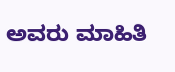ಅವರು ಮಾಹಿತಿ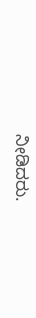ನೀಡಿದರು.